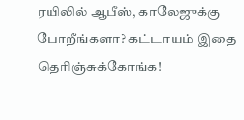ரயிலில் ஆபீஸ், காலேஜுக்கு போறீங்களா? கட்டாயம் இதை தெரிஞ்சுக்கோங்க!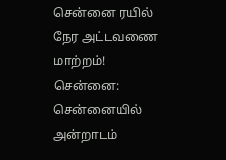சென்னை ரயில் நேர அட்டவணை மாற்றம்!
சென்னை: சென்னையில் அன்றாடம்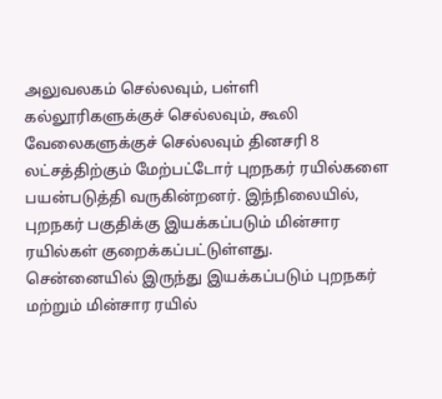அலுவலகம் செல்லவும், பள்ளி கல்லூரிகளுக்குச் செல்லவும், கூலி வேலைகளுக்குச் செல்லவும் தினசரி 8 லட்சத்திற்கும் மேற்பட்டோர் புறநகர் ரயில்களை பயன்படுத்தி வருகின்றனர். இந்நிலையில், புறநகர் பகுதிக்கு இயக்கப்படும் மின்சார ரயில்கள் குறைக்கப்பட்டுள்ளது.
சென்னையில் இருந்து இயக்கப்படும் புறநகர் மற்றும் மின்சார ரயில்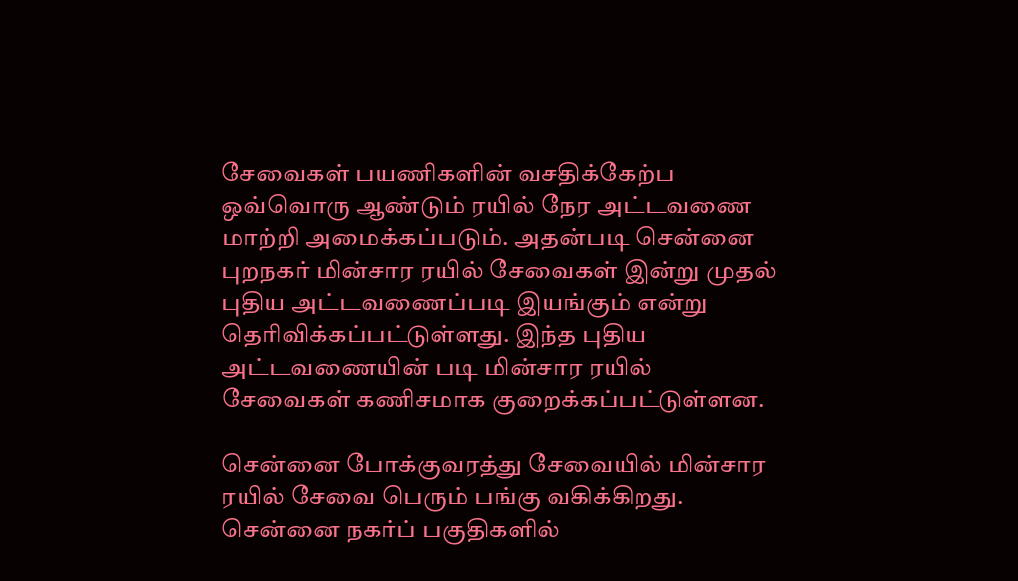சேவைகள் பயணிகளின் வசதிக்கேற்ப ஒவ்வொரு ஆண்டும் ரயில் நேர அட்டவணை மாற்றி அமைக்கப்படும். அதன்படி சென்னை புறநகர் மின்சார ரயில் சேவைகள் இன்று முதல் புதிய அட்டவணைப்படி இயங்கும் என்று தெரிவிக்கப்பட்டுள்ளது. இந்த புதிய அட்டவணையின் படி மின்சார ரயில் சேவைகள் கணிசமாக குறைக்கப்பட்டுள்ளன.

சென்னை போக்குவரத்து சேவையில் மின்சார ரயில் சேவை பெரும் பங்கு வகிக்கிறது. சென்னை நகர்ப் பகுதிகளில்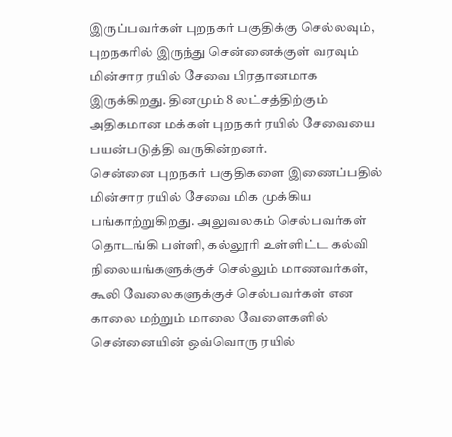இருப்பவர்கள் புறநகர் பகுதிக்கு செல்லவும், புறநகரில் இருந்து சென்னைக்குள் வரவும் மின்சார ரயில் சேவை பிரதானமாக இருக்கிறது. தினமும் 8 லட்சத்திற்கும் அதிகமான மக்கள் புறநகர் ரயில் சேவையை பயன்படுத்தி வருகின்றனர்.
சென்னை புறநகர் பகுதிகளை இணைப்பதில் மின்சார ரயில் சேவை மிக முக்கிய பங்காற்றுகிறது. அலுவலகம் செல்பவர்கள் தொடங்கி பள்ளி, கல்லூரி உள்ளிட்ட கல்வி நிலையங்களுக்குச் செல்லும் மாணவர்கள், கூலி வேலைகளுக்குச் செல்பவர்கள் என காலை மற்றும் மாலை வேளைகளில் சென்னையின் ஒவ்வொரு ரயில்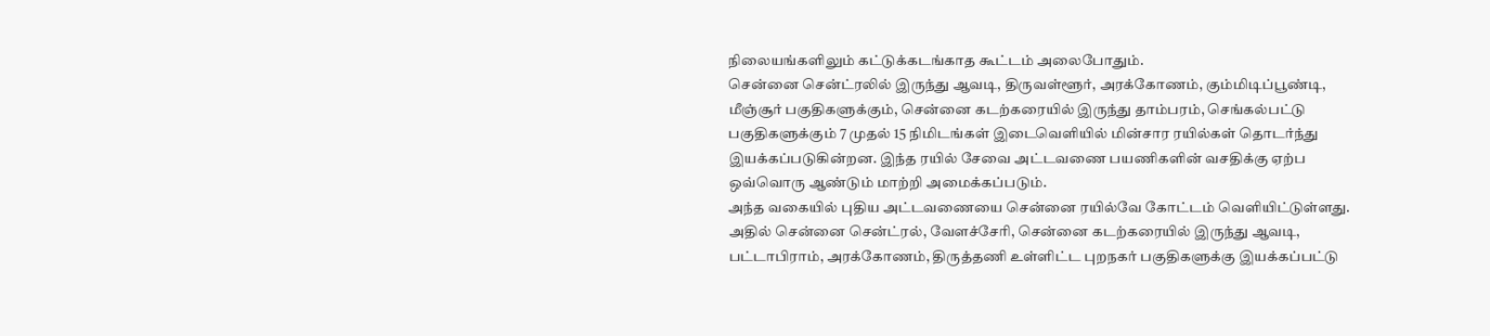நிலையங்களிலும் கட்டுக்கடங்காத கூட்டம் அலைபோதும்.
சென்னை சென்ட்ரலில் இருந்து ஆவடி, திருவள்ளூர், அரக்கோணம், கும்மிடிப்பூண்டி, மீஞ்சூர் பகுதிகளுக்கும், சென்னை கடற்கரையில் இருந்து தாம்பரம், செங்கல்பட்டு பகுதிகளுக்கும் 7 முதல் 15 நிமிடங்கள் இடைவெளியில் மின்சார ரயில்கள் தொடர்ந்து இயக்கப்படுகின்றன. இந்த ரயில் சேவை அட்டவணை பயணிகளின் வசதிக்கு ஏற்ப ஒவ்வொரு ஆண்டும் மாற்றி அமைக்கப்படும்.
அந்த வகையில் புதிய அட்டவணையை சென்னை ரயில்வே கோட்டம் வெளியிட்டுள்ளது. அதில் சென்னை சென்ட்ரல், வேளச்சேரி, சென்னை கடற்கரையில் இருந்து ஆவடி, பட்டாபிராம், அரக்கோணம், திருத்தணி உள்ளிட்ட புறநகர் பகுதிகளுக்கு இயக்கப்பட்டு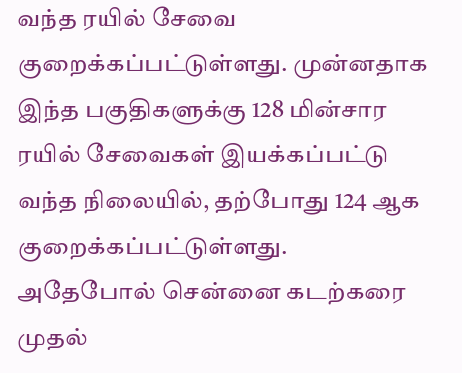வந்த ரயில் சேவை குறைக்கப்பட்டுள்ளது. முன்னதாக இந்த பகுதிகளுக்கு 128 மின்சார ரயில் சேவைகள் இயக்கப்பட்டு வந்த நிலையில், தற்போது 124 ஆக குறைக்கப்பட்டுள்ளது.
அதேபோல் சென்னை கடற்கரை முதல்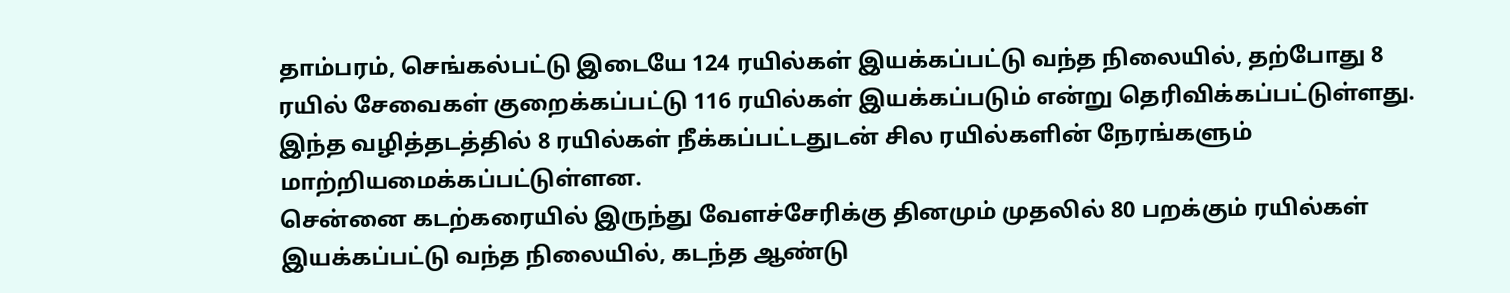தாம்பரம், செங்கல்பட்டு இடையே 124 ரயில்கள் இயக்கப்பட்டு வந்த நிலையில், தற்போது 8 ரயில் சேவைகள் குறைக்கப்பட்டு 116 ரயில்கள் இயக்கப்படும் என்று தெரிவிக்கப்பட்டுள்ளது. இந்த வழித்தடத்தில் 8 ரயில்கள் நீக்கப்பட்டதுடன் சில ரயில்களின் நேரங்களும் மாற்றியமைக்கப்பட்டுள்ளன.
சென்னை கடற்கரையில் இருந்து வேளச்சேரிக்கு தினமும் முதலில் 80 பறக்கும் ரயில்கள் இயக்கப்பட்டு வந்த நிலையில், கடந்த ஆண்டு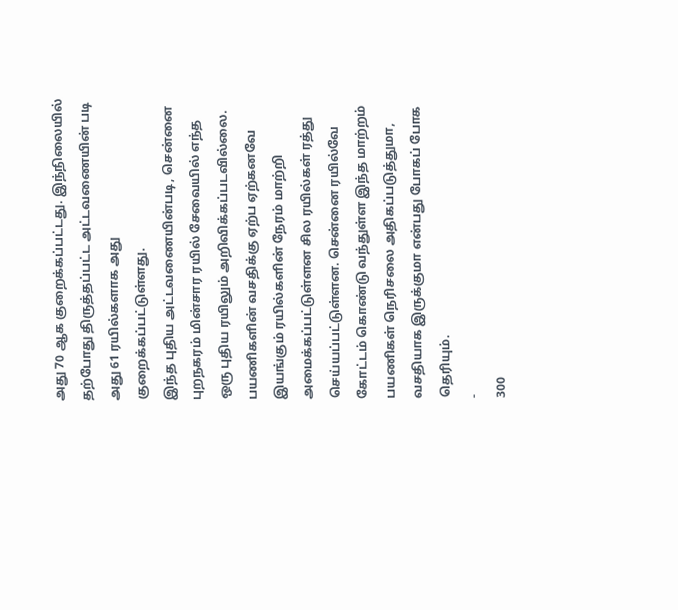அது 70 ஆக குறைக்கப்பட்டது. இந்நிலையில் தற்போது திருத்தப்பட்ட அட்டவணையின் படி அது 61 ரயில்களாக அது குறைக்கப்பட்டுள்ளது.
இந்த புதிய அட்டவணையின்படி, சென்னை புறநகரம் மின்சார ரயில் சேவையில் எந்த ஒரு புதிய ரயிலும் அறிவிக்கப்படவில்லை. பயணிகளின் வசதிக்கு ஏற்ப ஏற்கனவே இயங்கும் ரயில்களின் நேரம் மாற்றி அமைக்கப்பட்டுள்ளன சில ரயில்கள் ரத்து செய்யப்பட்டுள்ளன. சென்னை ரயில்வே கோட்டம் கொண்டு வந்துள்ள இந்த மாற்றம் பயணிகள் நெரிசலை அதிகப்படுத்துமா, வசதியாக இருக்குமா என்பது போகப் போக தெரியும்.
-
300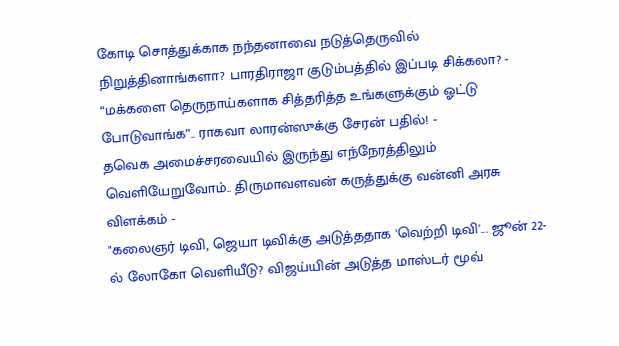கோடி சொத்துக்காக நந்தனாவை நடுத்தெருவில் நிறுத்தினாங்களா? பாரதிராஜா குடும்பத்தில் இப்படி சிக்கலா? -
“மக்களை தெருநாய்களாக சித்தரித்த உங்களுக்கும் ஓட்டு போடுவாங்க”.. ராகவா லாரன்ஸுக்கு சேரன் பதில்! -
தவெக அமைச்சரவையில் இருந்து எந்நேரத்திலும் வெளியேறுவோம்.. திருமாவளவன் கருத்துக்கு வன்னி அரசு விளக்கம் -
"கலைஞர் டிவி, ஜெயா டிவிக்கு அடுத்ததாக 'வெற்றி டிவி'... ஜூன் 22-ல் லோகோ வெளியீடு? விஜய்யின் அடுத்த மாஸ்டர் மூவ்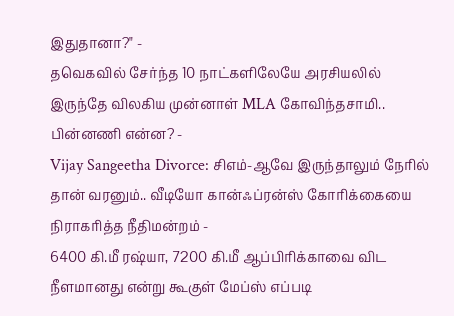இதுதானா?" -
தவெகவில் சேர்ந்த 10 நாட்களிலேயே அரசியலில் இருந்தே விலகிய முன்னாள் MLA கோவிந்தசாமி.. பின்னணி என்ன? -
Vijay Sangeetha Divorce: சிஎம்-ஆவே இருந்தாலும் நேரில் தான் வரனும்.. வீடியோ கான்ஃப்ரன்ஸ் கோரிக்கையை நிராகரித்த நீதிமன்றம் -
6400 கி.மீ ரஷ்யா, 7200 கி.மீ ஆப்பிரிக்காவை விட நீளமானது என்று கூகுள் மேப்ஸ் எப்படி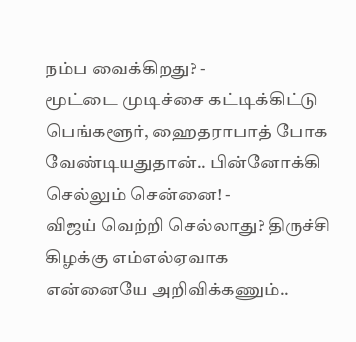நம்ப வைக்கிறது? -
மூட்டை முடிச்சை கட்டிக்கிட்டு பெங்களூர், ஹைதராபாத் போக வேண்டியதுதான்.. பின்னோக்கி செல்லும் சென்னை! -
விஜய் வெற்றி செல்லாது? திருச்சி கிழக்கு எம்எல்ஏவாக என்னையே அறிவிக்கணும்..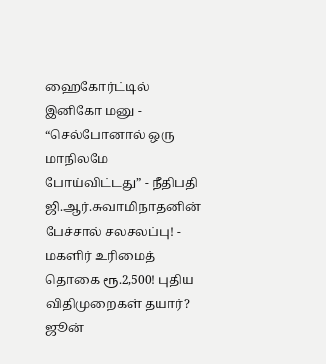ஹைகோர்ட்டில் இனிகோ மனு -
“செல்போனால் ஒரு மாநிலமே போய்விட்டது” - நீதிபதி ஜி.ஆர்.சுவாமிநாதனின் பேச்சால் சலசலப்பு! -
மகளிர் உரிமைத் தொகை ரூ.2,500! புதிய விதிமுறைகள் தயார்? ஜூன்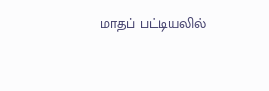மாதப் பட்டியலில்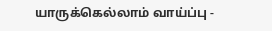யாருக்கெல்லாம் வாய்ப்பு -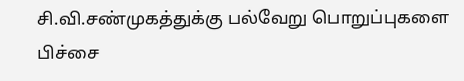சி.வி.சண்முகத்துக்கு பல்வேறு பொறுப்புகளை பிச்சை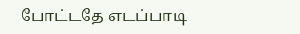போட்டதே எடப்பாடி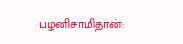பழனிசாமிதான்: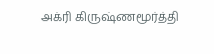அக்ரி கிருஷ்ணமூர்த்தி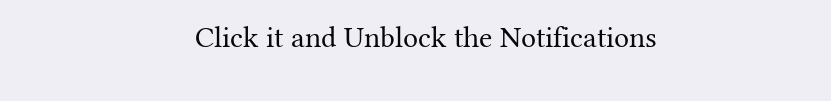Click it and Unblock the Notifications